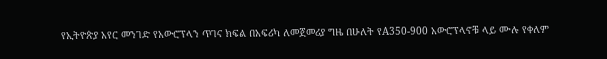የኢትዮጵያ አየር መንገድ የአውሮፕላን ጥገና ክፍል በአፍሪካ ለመጀመሪያ ግዜ በሁለት የA350-900 አውሮፕላኖቹ ላይ ሙሉ የቀለም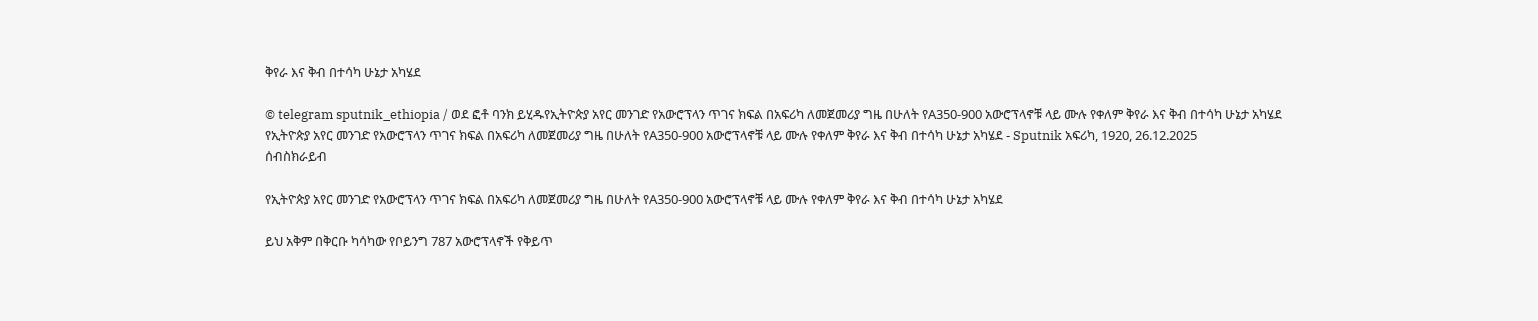ቅየራ እና ቅብ በተሳካ ሁኔታ አካሄደ

© telegram sputnik_ethiopia / ወደ ፎቶ ባንክ ይሂዱየኢትዮጵያ አየር መንገድ የአውሮፕላን ጥገና ክፍል በአፍሪካ ለመጀመሪያ ግዜ በሁለት የA350-900 አውሮፕላኖቹ ላይ ሙሉ የቀለም ቅየራ እና ቅብ በተሳካ ሁኔታ አካሄደ
የኢትዮጵያ አየር መንገድ የአውሮፕላን ጥገና ክፍል በአፍሪካ ለመጀመሪያ ግዜ በሁለት የA350-900 አውሮፕላኖቹ ላይ ሙሉ የቀለም ቅየራ እና ቅብ በተሳካ ሁኔታ አካሄደ - Sputnik አፍሪካ, 1920, 26.12.2025
ሰብስክራይብ

የኢትዮጵያ አየር መንገድ የአውሮፕላን ጥገና ክፍል በአፍሪካ ለመጀመሪያ ግዜ በሁለት የA350-900 አውሮፕላኖቹ ላይ ሙሉ የቀለም ቅየራ እና ቅብ በተሳካ ሁኔታ አካሄደ

ይህ አቅም በቅርቡ ካሳካው የቦይንግ 787 አውሮፕላኖች የቅይጥ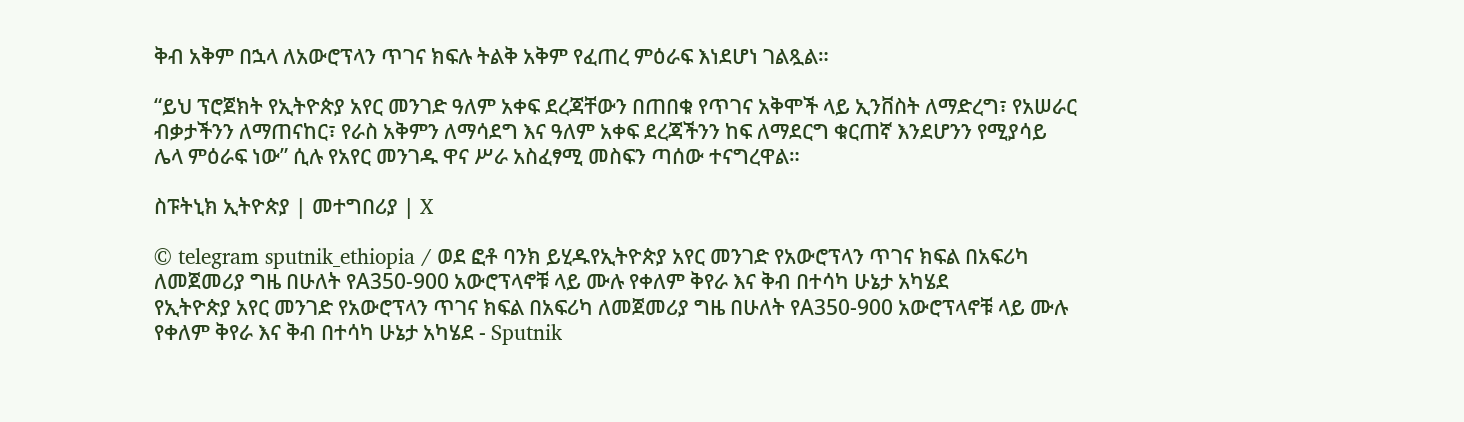ቅብ አቅም በኋላ ለአውሮፕላን ጥገና ክፍሉ ትልቅ አቅም የፈጠረ ምዕራፍ እነደሆነ ገልጿል።

“ይህ ፕሮጀክት የኢትዮጵያ አየር መንገድ ዓለም አቀፍ ደረጃቸውን በጠበቁ የጥገና አቅሞች ላይ ኢንቨስት ለማድረግ፣ የአሠራር ብቃታችንን ለማጠናከር፣ የራስ አቅምን ለማሳደግ እና ዓለም አቀፍ ደረጃችንን ከፍ ለማደርግ ቁርጠኛ እንደሆንን የሚያሳይ ሌላ ምዕራፍ ነው” ሲሉ የአየር መንገዱ ዋና ሥራ አስፈፃሚ መስፍን ጣሰው ተናግረዋል።

ስፑትኒክ ኢትዮጵያ | መተግበሪያ | X

© telegram sputnik_ethiopia / ወደ ፎቶ ባንክ ይሂዱየኢትዮጵያ አየር መንገድ የአውሮፕላን ጥገና ክፍል በአፍሪካ ለመጀመሪያ ግዜ በሁለት የA350-900 አውሮፕላኖቹ ላይ ሙሉ የቀለም ቅየራ እና ቅብ በተሳካ ሁኔታ አካሄደ
የኢትዮጵያ አየር መንገድ የአውሮፕላን ጥገና ክፍል በአፍሪካ ለመጀመሪያ ግዜ በሁለት የA350-900 አውሮፕላኖቹ ላይ ሙሉ የቀለም ቅየራ እና ቅብ በተሳካ ሁኔታ አካሄደ - Sputnik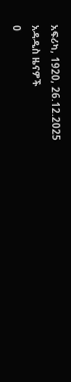አፍሪካ, 1920, 26.12.2025
አዳዲስ ዜናዎች
0